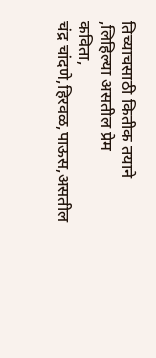तिच्याचसाठी कितीक तयाने
,लिहिल्या असतील प्रेम
कविता,
चंद्र चांदणे,हिरवळ,पाऊस,असतील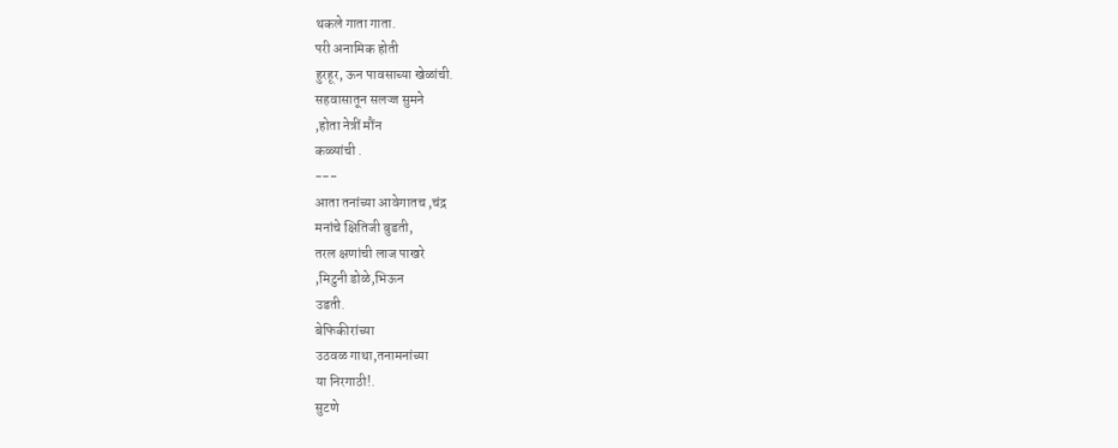थकले गाता गाता.
परी अनामिक होती
हुरहूर, ऊन पावसाच्या खेळांची.
सहवासातून सलज्ज सुमने
,होता नेत्रीं मौंन
कळ्यांची .
---
आता तनांच्या आवेगातच ,चंद्र
मनांचे क्षितिजी बुडती,
तरल क्षणांची लाज पाखरे
,मिटुनी डोळे,भिऊन
उडती.
बेफिकीरांच्या
उठवळ गाथा,तनामनांच्या
या निरगाठी!.
सुटणे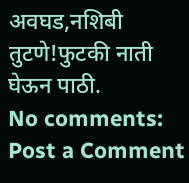अवघड,नशिबी
तुटणे!फुटकी नाती
घेऊन पाठी.
No comments:
Post a Comment